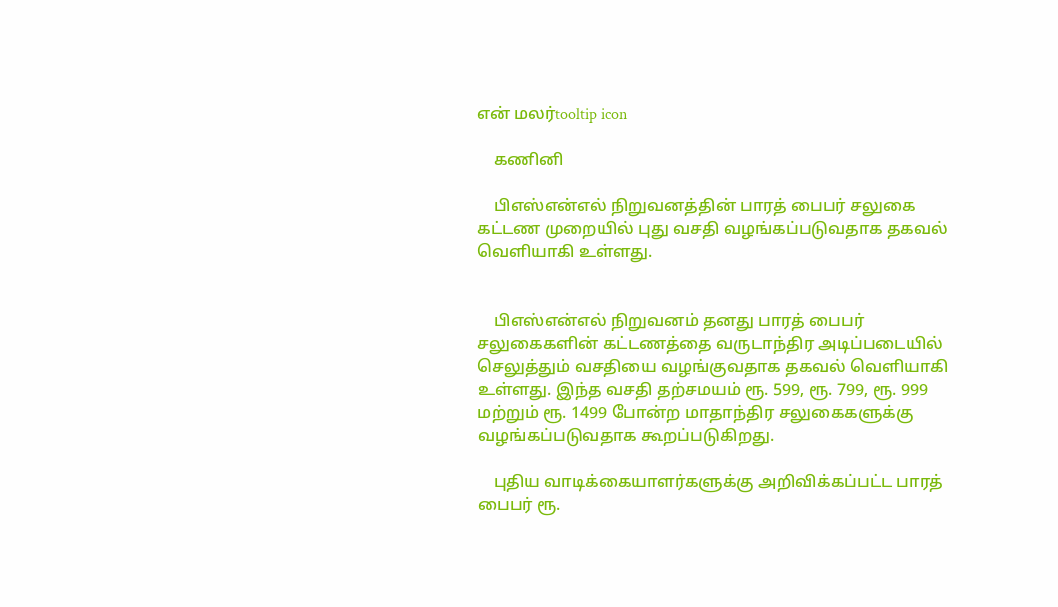என் மலர்tooltip icon

    கணினி

    பிஎஸ்என்எல் நிறுவனத்தின் பாரத் பைபர் சலுகை கட்டண முறையில் புது வசதி வழங்கப்படுவதாக தகவல் வெளியாகி உள்ளது.


    பிஎஸ்என்எல் நிறுவனம் தனது பாரத் பைபர் சலுகைகளின் கட்டணத்தை வருடாந்திர அடிப்படையில் செலுத்தும் வசதியை வழங்குவதாக தகவல் வெளியாகி உள்ளது. இந்த வசதி தற்சமயம் ரூ. 599, ரூ. 799, ரூ. 999 மற்றும் ரூ. 1499 போன்ற மாதாந்திர சலுகைகளுக்கு வழங்கப்படுவதாக கூறப்படுகிறது.

    புதிய வாடிக்கையாளர்களுக்கு அறிவிக்கப்பட்ட பாரத் பைபர் ரூ.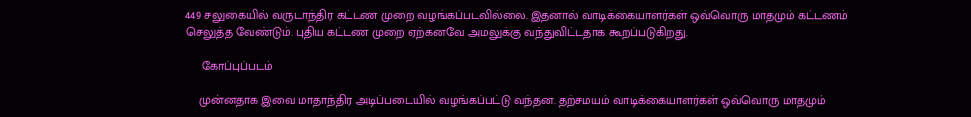449 சலுகையில் வருடாந்திர கட்டண முறை வழங்கப்படவில்லை. இதனால் வாடிக்கையாளர்கள் ஒவ்வொரு மாதமும் கட்டணம் செலுத்த வேண்டும். புதிய கட்டண முறை ஏற்கனவே அமலுக்கு வந்துவிட்டதாக கூறப்படுகிறது.

     கோப்புப்படம்

    முன்னதாக இவை மாதாந்திர அடிப்படையில் வழங்கப்பட்டு வந்தன. தற்சமயம் வாடிக்கையாளர்கள் ஒவ்வொரு மாதமும்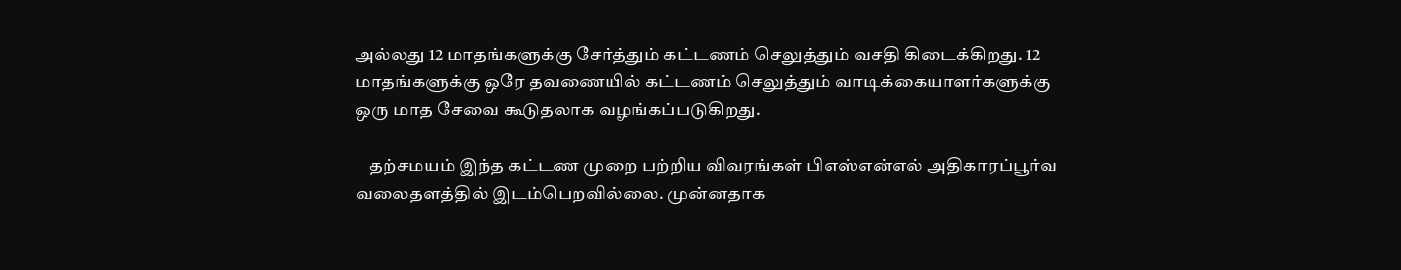அல்லது 12 மாதங்களுக்கு சேர்த்தும் கட்டணம் செலுத்தும் வசதி கிடைக்கிறது. 12 மாதங்களுக்கு ஒரே தவணையில் கட்டணம் செலுத்தும் வாடிக்கையாளர்களுக்கு ஒரு மாத சேவை கூடுதலாக வழங்கப்படுகிறது.

    தற்சமயம் இந்த கட்டண முறை பற்றிய விவரங்கள் பிஎஸ்என்எல் அதிகாரப்பூர்வ வலைதளத்தில் இடம்பெறவில்லை. முன்னதாக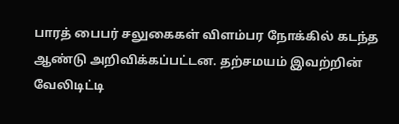பாரத் பைபர் சலுகைகள் விளம்பர நோக்கில் கடந்த ஆண்டு அறிவிக்கப்பட்டன. தற்சமயம் இவற்றின் வேலிடிட்டி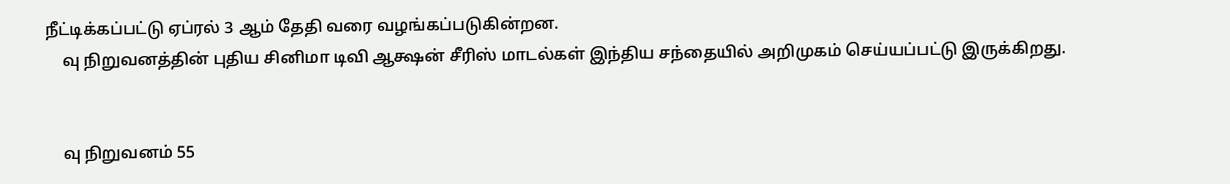நீட்டிக்கப்பட்டு ஏப்ரல் 3 ஆம் தேதி வரை வழங்கப்படுகின்றன.
    வு நிறுவனத்தின் புதிய சினிமா டிவி ஆக்ஷன் சீரிஸ் மாடல்கள் இந்திய சந்தையில் அறிமுகம் செய்யப்பட்டு இருக்கிறது.


    வு நிறுவனம் 55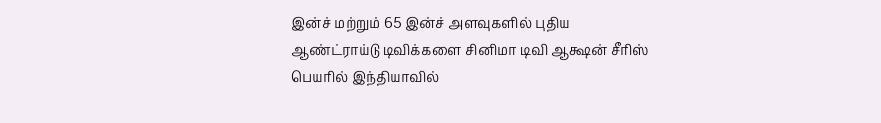இன்ச் மற்றும் 65 இன்ச் அளவுகளில் புதிய ஆண்ட்ராய்டு டிவிக்களை சினிமா டிவி ஆக்ஷன் சீரிஸ் பெயரில் இந்தியாவில்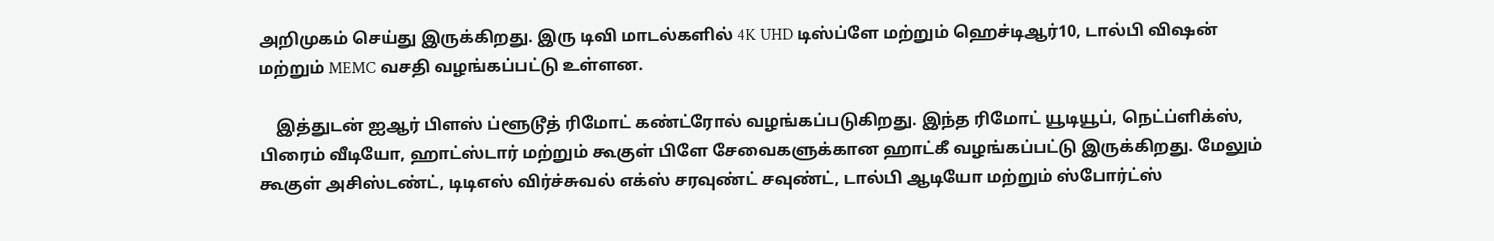அறிமுகம் செய்து இருக்கிறது. இரு டிவி மாடல்களில் 4K UHD டிஸ்ப்ளே மற்றும் ஹெச்டிஆர்10, டால்பி விஷன் மற்றும் MEMC வசதி வழங்கப்பட்டு உள்ளன.

    இத்துடன் ஐஆர் பிளஸ் ப்ளூடூத் ரிமோட் கண்ட்ரோல் வழங்கப்படுகிறது. இந்த ரிமோட் யூடியூப், நெட்ப்ளிக்ஸ், பிரைம் வீடியோ, ஹாட்ஸ்டார் மற்றும் கூகுள் பிளே சேவைகளுக்கான ஹாட்கீ வழங்கப்பட்டு இருக்கிறது. மேலும் கூகுள் அசிஸ்டண்ட், டிடிஎஸ் விர்ச்சுவல் எக்ஸ் சரவுண்ட் சவுண்ட், டால்பி ஆடியோ மற்றும் ஸ்போர்ட்ஸ்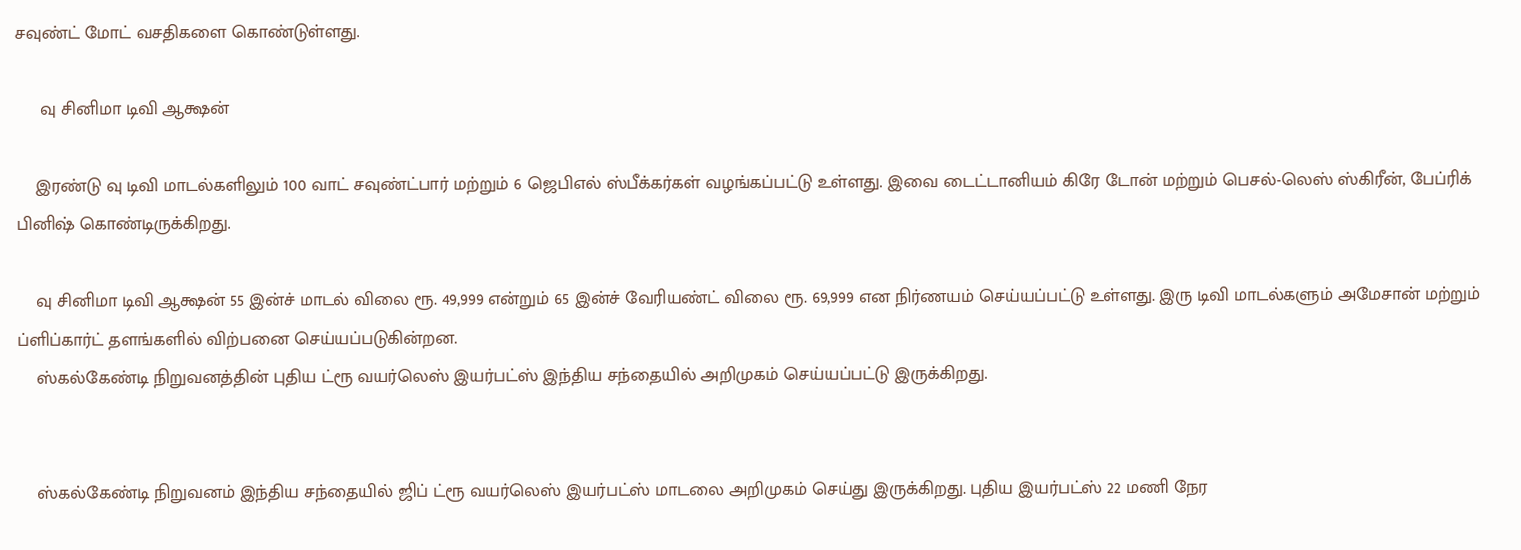சவுண்ட் மோட் வசதிகளை கொண்டுள்ளது.

     வு சினிமா டிவி ஆக்ஷன்

    இரண்டு வு டிவி மாடல்களிலும் 100 வாட் சவுண்ட்பார் மற்றும் 6 ஜெபிஎல் ஸ்பீக்கர்கள் வழங்கப்பட்டு உள்ளது. இவை டைட்டானியம் கிரே டோன் மற்றும் பெசல்-லெஸ் ஸ்கிரீன், பேப்ரிக் பினிஷ் கொண்டிருக்கிறது.

    வு சினிமா டிவி ஆக்ஷன் 55 இன்ச் மாடல் விலை ரூ. 49,999 என்றும் 65 இன்ச் வேரியண்ட் விலை ரூ. 69,999 என நிர்ணயம் செய்யப்பட்டு உள்ளது. இரு டிவி மாடல்களும் அமேசான் மற்றும் ப்ளிப்கார்ட் தளங்களில் விற்பனை செய்யப்படுகின்றன.
    ஸ்கல்கேண்டி நிறுவனத்தின் புதிய ட்ரூ வயர்லெஸ் இயர்பட்ஸ் இந்திய சந்தையில் அறிமுகம் செய்யப்பட்டு இருக்கிறது.


    ஸ்கல்கேண்டி நிறுவனம் இந்திய சந்தையில் ஜிப் ட்ரூ வயர்லெஸ் இயர்பட்ஸ் மாடலை அறிமுகம் செய்து இருக்கிறது. புதிய இயர்பட்ஸ் 22 மணி நேர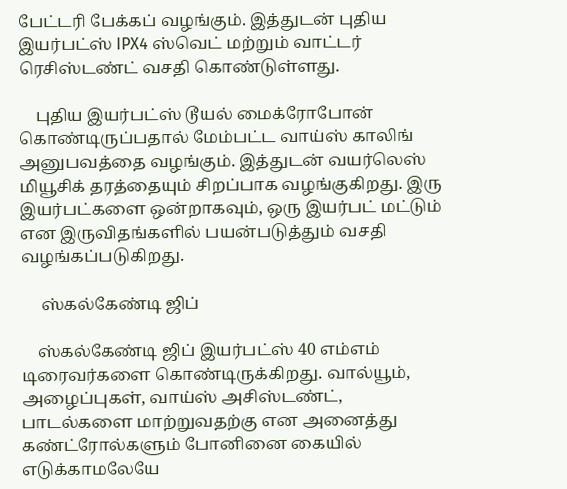பேட்டரி பேக்கப் வழங்கும். இத்துடன் புதிய இயர்பட்ஸ் IPX4 ஸ்வெட் மற்றும் வாட்டர் ரெசிஸ்டண்ட் வசதி கொண்டுள்ளது.

    புதிய இயர்பட்ஸ் டூயல் மைக்ரோபோன் கொண்டிருப்பதால் மேம்பட்ட வாய்ஸ் காலிங் அனுபவத்தை வழங்கும். இத்துடன் வயர்லெஸ் மியூசிக் தரத்தையும் சிறப்பாக வழங்குகிறது. இரு இயர்பட்களை ஒன்றாகவும், ஒரு இயர்பட் மட்டும் என இருவிதங்களில் பயன்படுத்தும் வசதி வழங்கப்படுகிறது.

     ஸ்கல்கேண்டி ஜிப்

    ஸ்கல்கேண்டி ஜிப் இயர்பட்ஸ் 40 எம்எம் டிரைவர்களை கொண்டிருக்கிறது. வால்யூம், அழைப்புகள், வாய்ஸ் அசிஸ்டண்ட், பாடல்களை மாற்றுவதற்கு என அனைத்து கண்ட்ரோல்களும் போனினை கையில் எடுக்காமலேயே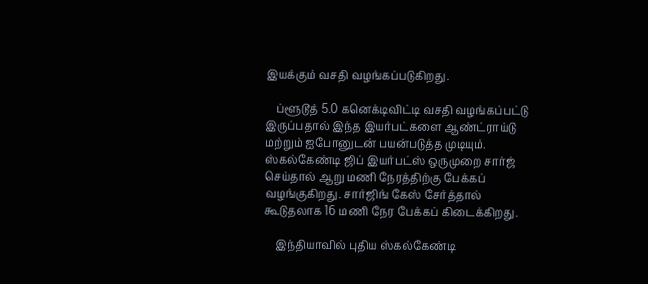இயக்கும் வசதி வழங்கப்படுகிறது.

    ப்ளூடூத் 5.0 கனெக்டிவிட்டி வசதி வழங்கப்பட்டு இருப்பதால் இந்த இயர்பட்களை ஆண்ட்ராய்டு மற்றும் ஐபோனுடன் பயன்படுத்த முடியும். ஸ்கல்கேண்டி ஜிப் இயர்பட்ஸ் ஒருமுறை சார்ஜ் செய்தால் ஆறு மணி நேரத்திற்கு பேக்கப் வழங்குகிறது. சார்ஜிங் கேஸ் சேர்த்தால் கூடுதலாக 16 மணி நேர பேக்கப் கிடைக்கிறது.

    இந்தியாவில் புதிய ஸ்கல்கேண்டி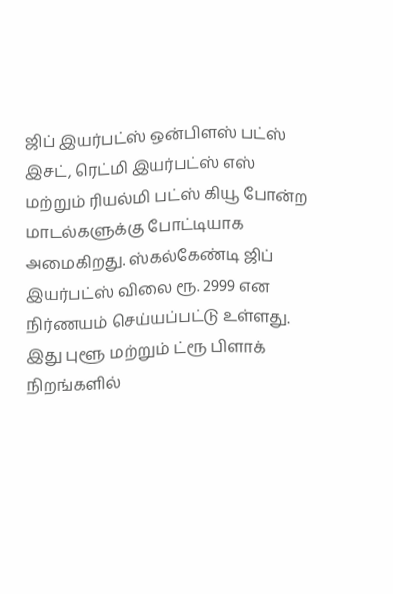ஜிப் இயர்பட்ஸ் ஒன்பிளஸ் பட்ஸ் இசட், ரெட்மி இயர்பட்ஸ் எஸ் மற்றும் ரியல்மி பட்ஸ் கியூ போன்ற மாடல்களுக்கு போட்டியாக அமைகிறது. ஸ்கல்கேண்டி ஜிப் இயர்பட்ஸ் விலை ரூ. 2999 என நிர்ணயம் செய்யப்பட்டு உள்ளது. இது புளூ மற்றும் ட்ரூ பிளாக் நிறங்களில்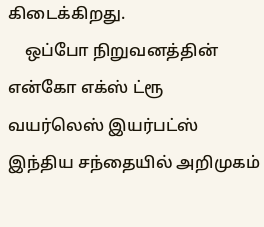கிடைக்கிறது.
    ஒப்போ நிறுவனத்தின் என்கோ எக்ஸ் ட்ரூ வயர்லெஸ் இயர்பட்ஸ் இந்திய சந்தையில் அறிமுகம்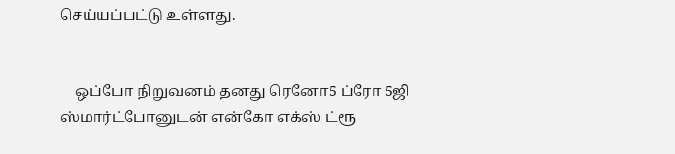செய்யப்பட்டு உள்ளது.


    ஒப்போ நிறுவனம் தனது ரெனோ5 ப்ரோ 5ஜி ஸ்மார்ட்போனுடன் என்கோ எக்ஸ் ட்ரூ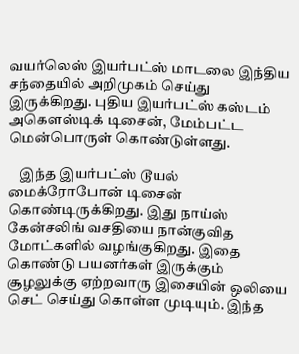வயர்லெஸ் இயர்பட்ஸ் மாடலை இந்திய சந்தையில் அறிமுகம் செய்து இருக்கிறது. புதிய இயர்பட்ஸ் கஸ்டம் அகௌஸ்டிக் டிசைன், மேம்பட்ட மென்பொருள் கொண்டுள்ளது.

    இந்த இயர்பட்ஸ் டூயல் மைக்ரோபோன் டிசைன் கொண்டிருக்கிறது. இது நாய்ஸ் கேன்சலிங் வசதியை நான்குவித மோட்களில் வழங்குகிறது. இதை கொண்டு பயனர்கள் இருக்கும் சூழலுக்கு ஏற்றவாரு இசையின் ஒலியை செட் செய்து கொள்ள முடியும். இந்த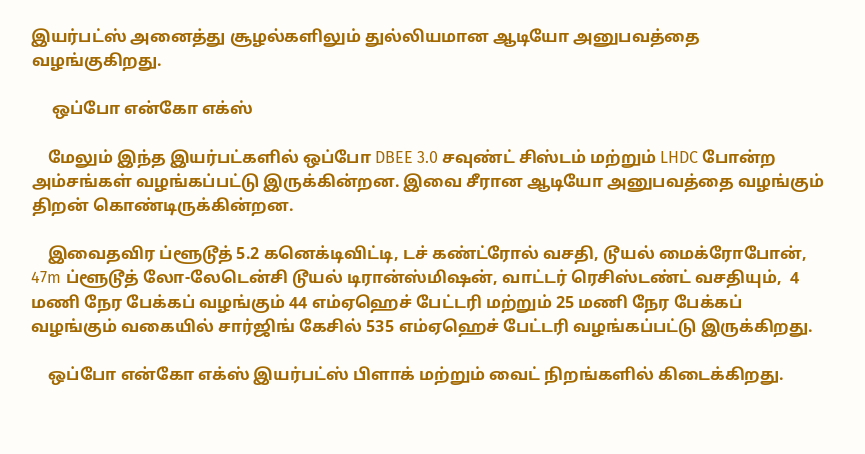இயர்பட்ஸ் அனைத்து சூழல்களிலும் துல்லியமான ஆடியோ அனுபவத்தை வழங்குகிறது.

     ஒப்போ என்கோ எக்ஸ்

    மேலும் இந்த இயர்பட்களில் ஒப்போ DBEE 3.0 சவுண்ட் சிஸ்டம் மற்றும் LHDC போன்ற அம்சங்கள் வழங்கப்பட்டு இருக்கின்றன. இவை சீரான ஆடியோ அனுபவத்தை வழங்கும் திறன் கொண்டிருக்கின்றன.

    இவைதவிர ப்ளூடூத் 5.2 கனெக்டிவிட்டி, டச் கண்ட்ரோல் வசதி, டூயல் மைக்ரோபோன்,  47m ப்ளூடூத் லோ-லேடென்சி டூயல் டிரான்ஸ்மிஷன், வாட்டர் ரெசிஸ்டண்ட் வசதியும்,  4 மணி நேர பேக்கப் வழங்கும் 44 எம்ஏஹெச் பேட்டரி மற்றும் 25 மணி நேர பேக்கப் வழங்கும் வகையில் சார்ஜிங் கேசில் 535 எம்ஏஹெச் பேட்டரி வழங்கப்பட்டு இருக்கிறது.

    ஒப்போ என்கோ எக்ஸ் இயர்பட்ஸ் பிளாக் மற்றும் வைட் நிறங்களில் கிடைக்கிறது.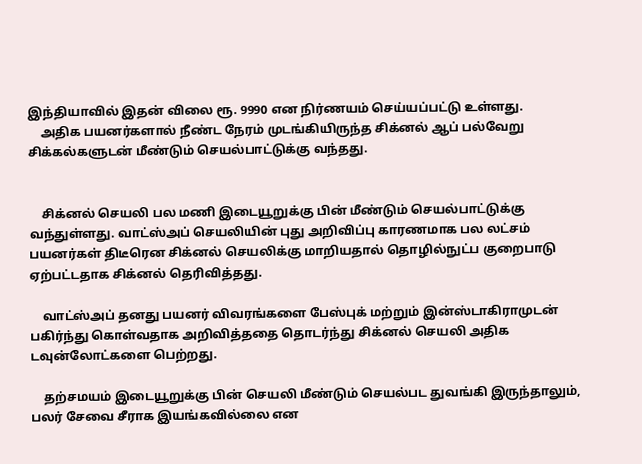இந்தியாவில் இதன் விலை ரூ. 9990 என நிர்ணயம் செய்யப்பட்டு உள்ளது.
    அதிக பயனர்களால் நீண்ட நேரம் முடங்கியிருந்த சிக்னல் ஆப் பல்வேறு சிக்கல்களுடன் மீண்டும் செயல்பாட்டுக்கு வந்தது.


    சிக்னல் செயலி பல மணி இடையூறுக்கு பின் மீண்டும் செயல்பாட்டுக்கு வந்துள்ளது. வாட்ஸ்அப் செயலியின் புது அறிவிப்பு காரணமாக பல லட்சம் பயனர்கள் திடீரென சிக்னல் செயலிக்கு மாறியதால் தொழில்நுட்ப குறைபாடு ஏற்பட்டதாக சிக்னல் தெரிவித்தது.

    வாட்ஸ்அப் தனது பயனர் விவரங்களை பேஸ்புக் மற்றும் இன்ஸ்டாகிராமுடன் பகிர்ந்து கொள்வதாக அறிவித்ததை தொடர்ந்து சிக்னல் செயலி அதிக டவுன்லோட்களை பெற்றது.

    தற்சமயம் இடையூறுக்கு பின் செயலி மீண்டும் செயல்பட துவங்கி இருந்தாலும், பலர் சேவை சீராக இயங்கவில்லை என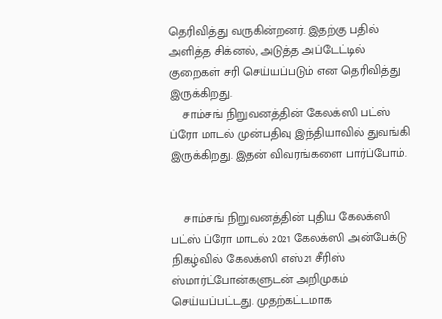தெரிவித்து வருகின்றனர். இதற்கு பதில் அளித்த சிக்னல், அடுத்த அப்டேட்டில் குறைகள் சரி செய்யப்படும் என தெரிவித்து இருக்கிறது.
    சாம்சங் நிறுவனத்தின் கேலக்ஸி பட்ஸ் ப்ரோ மாடல் முன்பதிவு இந்தியாவில் துவங்கி இருக்கிறது. இதன் விவரங்களை பார்ப்போம்.


    சாம்சங் நிறுவனத்தின் புதிய கேலக்ஸி பட்ஸ் ப்ரோ மாடல் 2021 கேலக்ஸி அன்பேக்டு நிகழ்வில் கேலக்ஸி எஸ்21 சீரிஸ் ஸ்மார்ட்போன்களுடன் அறிமுகம் செய்யப்பட்டது. முதற்கட்டமாக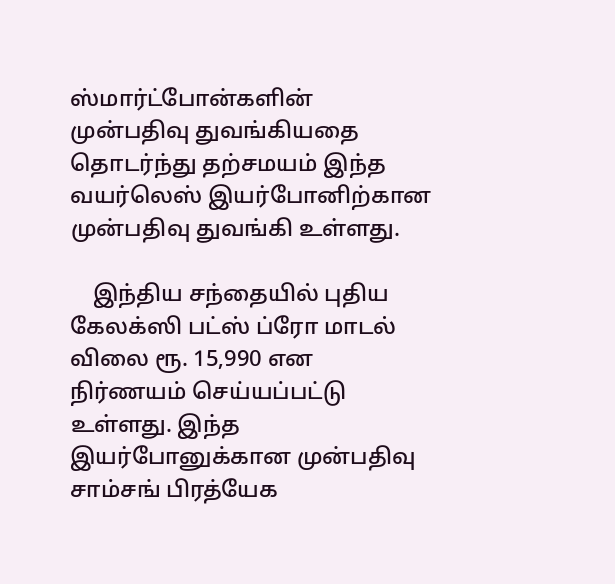ஸ்மார்ட்போன்களின் முன்பதிவு துவங்கியதை தொடர்ந்து தற்சமயம் இந்த வயர்லெஸ் இயர்போனிற்கான முன்பதிவு துவங்கி உள்ளது.

    இந்திய சந்தையில் புதிய கேலக்ஸி பட்ஸ் ப்ரோ மாடல் விலை ரூ. 15,990 என நிர்ணயம் செய்யப்பட்டு உள்ளது. இந்த இயர்போனுக்கான முன்பதிவு சாம்சங் பிரத்யேக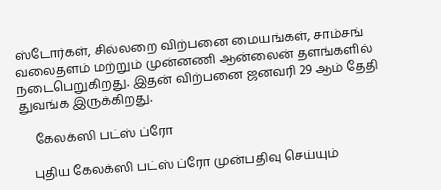ஸ்டோர்கள், சில்லறை விற்பனை மையங்கள், சாம்சங் வலைதளம் மற்றும் முன்னணி ஆன்லைன் தளங்களில் நடைபெறுகிறது. இதன் விற்பனை ஜனவரி 29 ஆம் தேதி துவங்க இருக்கிறது.

     கேலக்ஸி பட்ஸ் ப்ரோ

    புதிய கேலக்ஸி பட்ஸ் ப்ரோ முன்பதிவு செய்யும்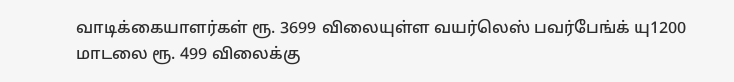வாடிக்கையாளர்கள் ரூ. 3699 விலையுள்ள வயர்லெஸ் பவர்பேங்க் யு1200 மாடலை ரூ. 499 விலைக்கு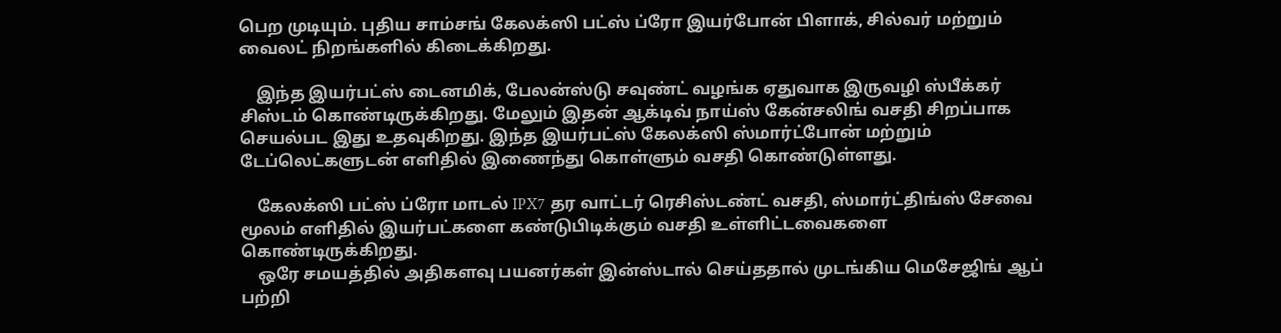பெற முடியும். புதிய சாம்சங் கேலக்ஸி பட்ஸ் ப்ரோ இயர்போன் பிளாக், சில்வர் மற்றும் வைலட் நிறங்களில் கிடைக்கிறது.

    இந்த இயர்பட்ஸ் டைனமிக், பேலன்ஸ்டு சவுண்ட் வழங்க ஏதுவாக இருவழி ஸ்பீக்கர் சிஸ்டம் கொண்டிருக்கிறது. மேலும் இதன் ஆக்டிவ் நாய்ஸ் கேன்சலிங் வசதி சிறப்பாக செயல்பட இது உதவுகிறது. இந்த இயர்பட்ஸ் கேலக்ஸி ஸ்மார்ட்போன் மற்றும் டேப்லெட்களுடன் எளிதில் இணைந்து கொள்ளும் வசதி கொண்டுள்ளது.

    கேலக்ஸி பட்ஸ் ப்ரோ மாடல் IPX7 தர வாட்டர் ரெசிஸ்டண்ட் வசதி, ஸ்மார்ட்திங்ஸ் சேவை மூலம் எளிதில் இயர்பட்களை கண்டுபிடிக்கும் வசதி உள்ளிட்டவைகளை கொண்டிருக்கிறது.
    ஒரே சமயத்தில் அதிகளவு பயனர்கள் இன்ஸ்டால் செய்ததால் முடங்கிய மெசேஜிங் ஆப் பற்றி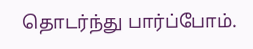தொடர்ந்து பார்ப்போம்.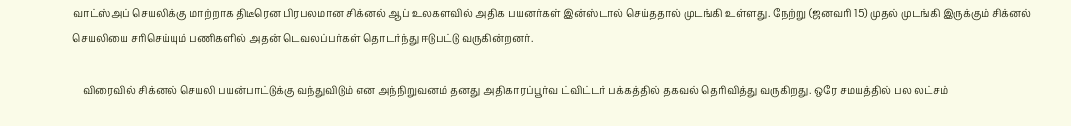வாட்ஸ்அப் செயலிக்கு மாற்றாக திடீரென பிரபலமான சிக்னல் ஆப் உலகளவில் அதிக பயனர்கள் இன்ஸ்டால் செய்ததால் முடங்கி உள்ளது. நேற்று (ஜனவரி 15) முதல் முடங்கி இருக்கும் சிக்னல் செயலியை சரிசெய்யும் பணிகளில் அதன் டெவலப்பர்கள் தொடர்ந்து ஈடுபட்டு வருகின்றனர்.

    விரைவில் சிக்னல் செயலி பயன்பாட்டுக்கு வந்துவிடும் என அந்நிறுவனம் தனது அதிகாரப்பூர்வ ட்விட்டர் பக்கத்தில் தகவல் தெரிவித்து வருகிறது. ஒரே சமயத்தில் பல லட்சம்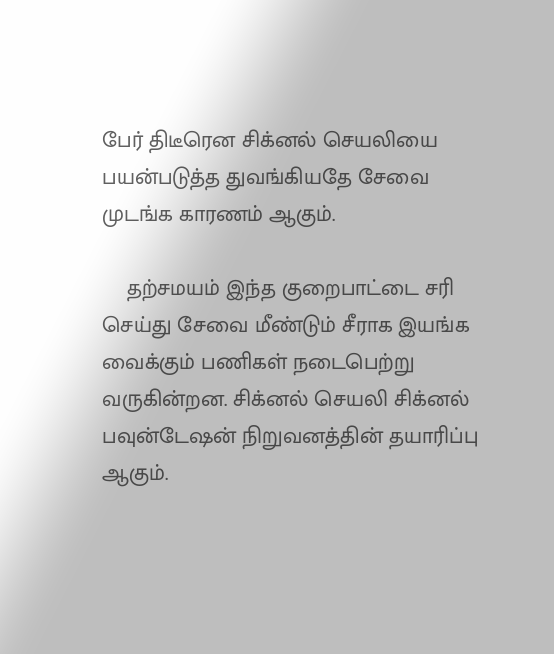பேர் திடீரென சிக்னல் செயலியை பயன்படுத்த துவங்கியதே சேவை முடங்க காரணம் ஆகும்.

    தற்சமயம் இந்த குறைபாட்டை சரி செய்து சேவை மீண்டும் சீராக இயங்க வைக்கும் பணிகள் நடைபெற்று வருகின்றன. சிக்னல் செயலி சிக்னல் பவுன்டேஷன் நிறுவனத்தின் தயாரிப்பு ஆகும்.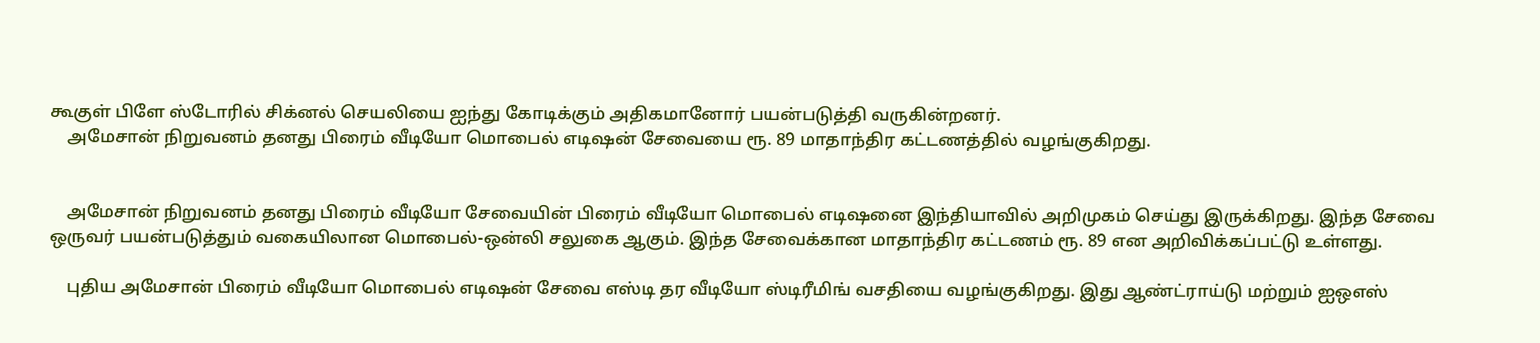கூகுள் பிளே ஸ்டோரில் சிக்னல் செயலியை ஐந்து கோடிக்கும் அதிகமானோர் பயன்படுத்தி வருகின்றனர்.
    அமேசான் நிறுவனம் தனது பிரைம் வீடியோ மொபைல் எடிஷன் சேவையை ரூ. 89 மாதாந்திர கட்டணத்தில் வழங்குகிறது.


    அமேசான் நிறுவனம் தனது பிரைம் வீடியோ சேவையின் பிரைம் வீடியோ மொபைல் எடிஷனை இந்தியாவில் அறிமுகம் செய்து இருக்கிறது. இந்த சேவை ஒருவர் பயன்படுத்தும் வகையிலான மொபைல்-ஒன்லி சலுகை ஆகும். இந்த சேவைக்கான மாதாந்திர கட்டணம் ரூ. 89 என அறிவிக்கப்பட்டு உள்ளது.

    புதிய அமேசான் பிரைம் வீடியோ மொபைல் எடிஷன் சேவை எஸ்டி தர வீடியோ ஸ்டிரீமிங் வசதியை வழங்குகிறது. இது ஆண்ட்ராய்டு மற்றும் ஐஒஎஸ்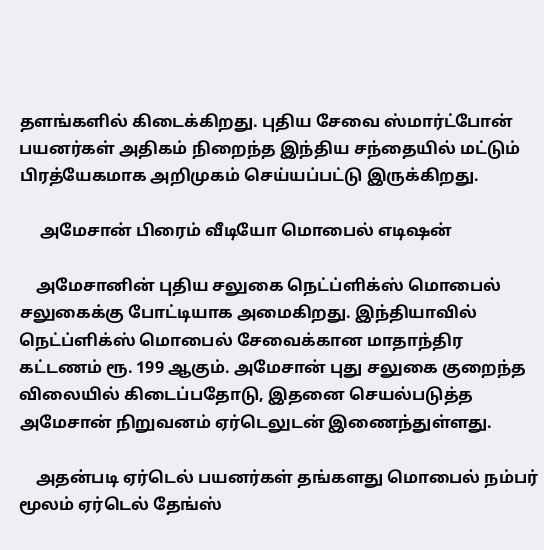தளங்களில் கிடைக்கிறது. புதிய சேவை ஸ்மார்ட்போன் பயனர்கள் அதிகம் நிறைந்த இந்திய சந்தையில் மட்டும் பிரத்யேகமாக அறிமுகம் செய்யப்பட்டு இருக்கிறது.

     அமேசான் பிரைம் வீடியோ மொபைல் எடிஷன்

    அமேசானின் புதிய சலுகை நெட்ப்ளிக்ஸ் மொபைல் சலுகைக்கு போட்டியாக அமைகிறது. இந்தியாவில் நெட்ப்ளிக்ஸ் மொபைல் சேவைக்கான மாதாந்திர கட்டணம் ரூ. 199 ஆகும். அமேசான் புது சலுகை குறைந்த விலையில் கிடைப்பதோடு, இதனை செயல்படுத்த அமேசான் நிறுவனம் ஏர்டெலுடன் இணைந்துள்ளது.

    அதன்படி ஏர்டெல் பயனர்கள் தங்களது மொபைல் நம்பர் மூலம் ஏர்டெல் தேங்ஸ்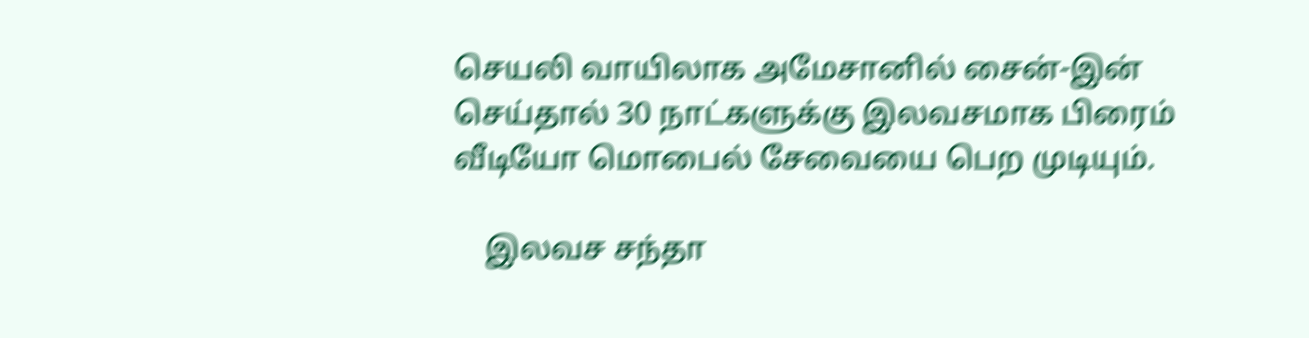செயலி வாயிலாக அமேசானில் சைன்-இன் செய்தால் 30 நாட்களுக்கு இலவசமாக பிரைம் வீடியோ மொபைல் சேவையை பெற முடியும்.

    இலவச சந்தா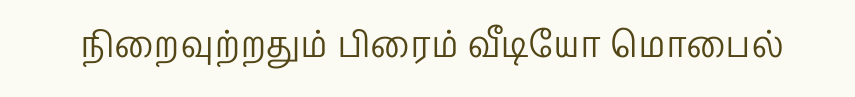நிறைவுற்றதும் பிரைம் வீடியோ மொபைல்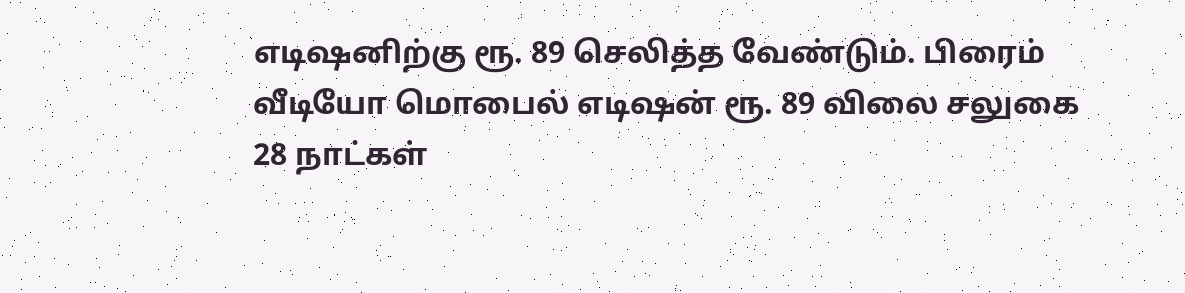எடிஷனிற்கு ரூ. 89 செலித்த வேண்டும். பிரைம் வீடியோ மொபைல் எடிஷன் ரூ. 89 விலை சலுகை 28 நாட்கள்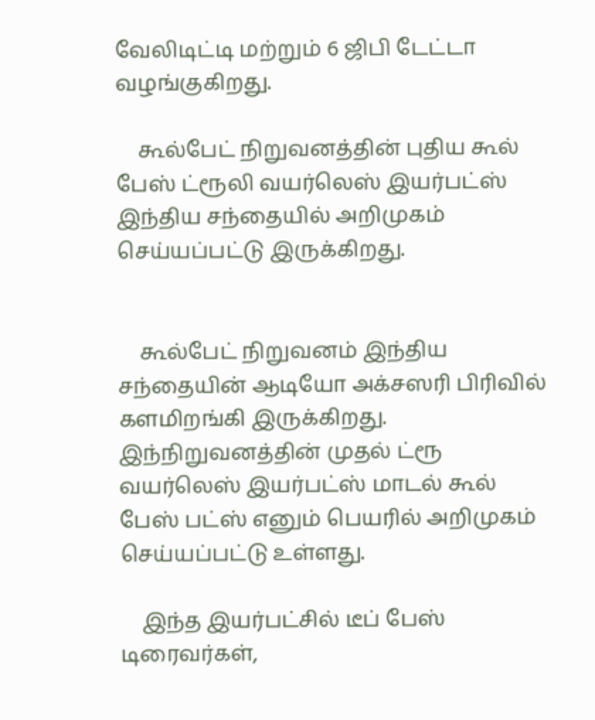வேலிடிட்டி மற்றும் 6 ஜிபி டேட்டா வழங்குகிறது.

    கூல்பேட் நிறுவனத்தின் புதிய கூல் பேஸ் ட்ரூலி வயர்லெஸ் இயர்பட்ஸ் இந்திய சந்தையில் அறிமுகம் செய்யப்பட்டு இருக்கிறது.


    கூல்பேட் நிறுவனம் இந்திய சந்தையின் ஆடியோ அக்சஸரி பிரிவில் களமிறங்கி இருக்கிறது. இந்நிறுவனத்தின் முதல் ட்ரூ வயர்லெஸ் இயர்பட்ஸ் மாடல் கூல் பேஸ் பட்ஸ் எனும் பெயரில் அறிமுகம் செய்யப்பட்டு உள்ளது.

    இந்த இயர்பட்சில் டீப் பேஸ் டிரைவர்கள்,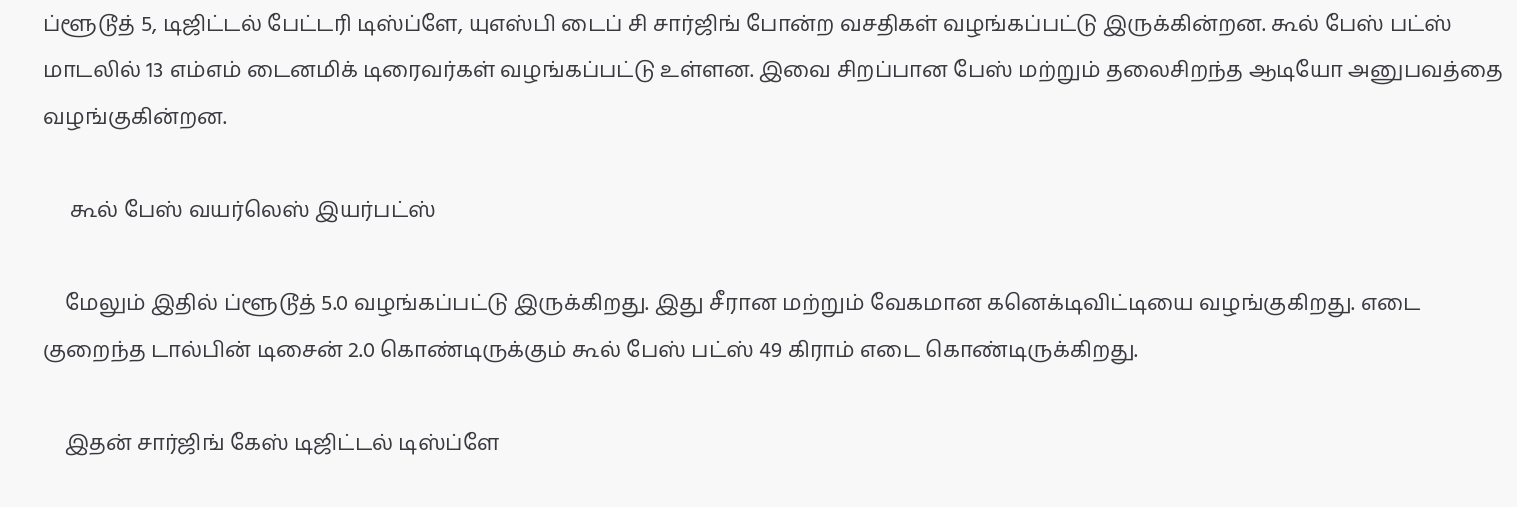ப்ளூடூத் 5, டிஜிட்டல் பேட்டரி டிஸ்ப்ளே, யுஎஸ்பி டைப் சி சார்ஜிங் போன்ற வசதிகள் வழங்கப்பட்டு இருக்கின்றன. கூல் பேஸ் பட்ஸ் மாடலில் 13 எம்எம் டைனமிக் டிரைவர்கள் வழங்கப்பட்டு உள்ளன. இவை சிறப்பான பேஸ் மற்றும் தலைசிறந்த ஆடியோ அனுபவத்தை வழங்குகின்றன.

     கூல் பேஸ் வயர்லெஸ் இயர்பட்ஸ்

    மேலும் இதில் ப்ளூடூத் 5.0 வழங்கப்பட்டு இருக்கிறது. இது சீரான மற்றும் வேகமான கனெக்டிவிட்டியை வழங்குகிறது. எடை குறைந்த டால்பின் டிசைன் 2.0 கொண்டிருக்கும் கூல் பேஸ் பட்ஸ் 49 கிராம் எடை கொண்டிருக்கிறது.

    இதன் சார்ஜிங் கேஸ் டிஜிட்டல் டிஸ்ப்ளே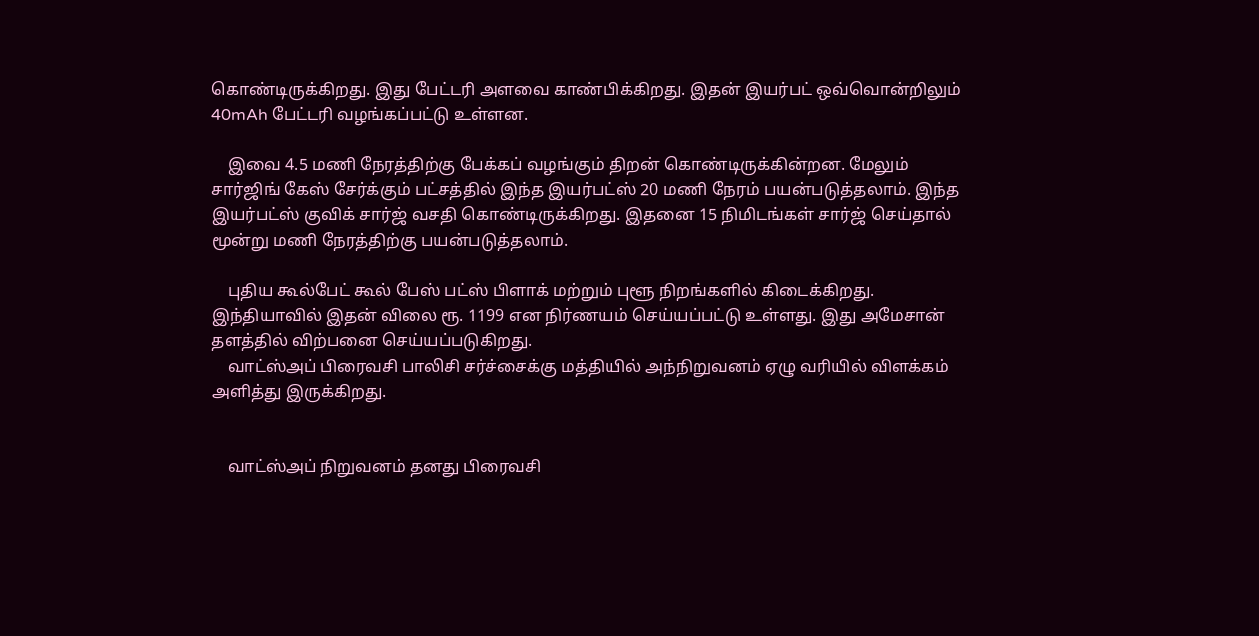கொண்டிருக்கிறது. இது பேட்டரி அளவை காண்பிக்கிறது. இதன் இயர்பட் ஒவ்வொன்றிலும் 40mAh பேட்டரி வழங்கப்பட்டு உள்ளன.

    இவை 4.5 மணி நேரத்திற்கு பேக்கப் வழங்கும் திறன் கொண்டிருக்கின்றன. மேலும் சார்ஜிங் கேஸ் சேர்க்கும் பட்சத்தில் இந்த இயர்பட்ஸ் 20 மணி நேரம் பயன்படுத்தலாம். இந்த இயர்பட்ஸ் குவிக் சார்ஜ் வசதி கொண்டிருக்கிறது. இதனை 15 நிமிடங்கள் சார்ஜ் செய்தால் மூன்று மணி நேரத்திற்கு பயன்படுத்தலாம்.

    புதிய கூல்பேட் கூல் பேஸ் பட்ஸ் பிளாக் மற்றும் புளூ நிறங்களில் கிடைக்கிறது. இந்தியாவில் இதன் விலை ரூ. 1199 என நிர்ணயம் செய்யப்பட்டு உள்ளது. இது அமேசான் தளத்தில் விற்பனை செய்யப்படுகிறது.
    வாட்ஸ்அப் பிரைவசி பாலிசி சர்ச்சைக்கு மத்தியில் அந்நிறுவனம் ஏழு வரியில் விளக்கம் அளித்து இருக்கிறது.


    வாட்ஸ்அப் நிறுவனம் தனது பிரைவசி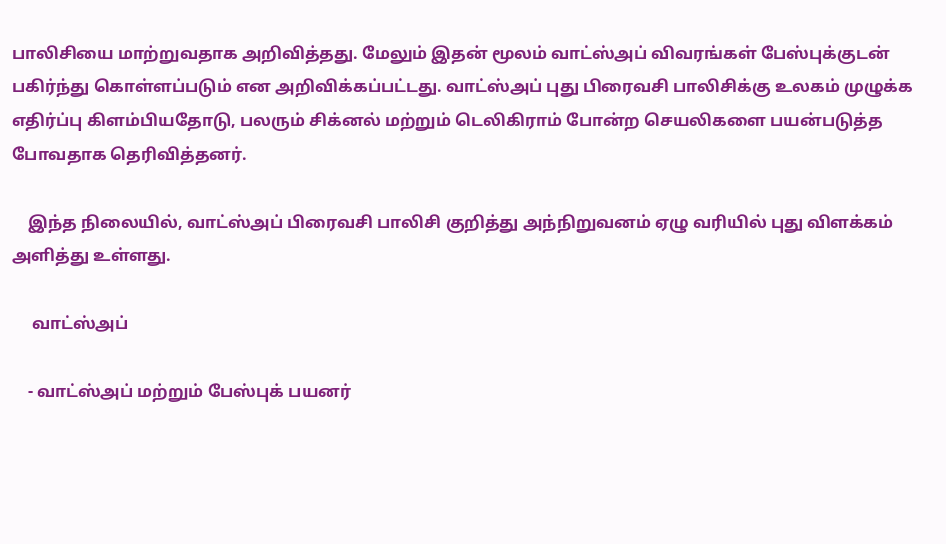பாலிசியை மாற்றுவதாக அறிவித்தது. மேலும் இதன் மூலம் வாட்ஸ்அப் விவரங்கள் பேஸ்புக்குடன் பகிர்ந்து கொள்ளப்படும் என அறிவிக்கப்பட்டது. வாட்ஸ்அப் புது பிரைவசி பாலிசிக்கு உலகம் முழுக்க எதிர்ப்பு கிளம்பியதோடு, பலரும் சிக்னல் மற்றும் டெலிகிராம் போன்ற செயலிகளை பயன்படுத்த போவதாக தெரிவித்தனர்.

    இந்த நிலையில், வாட்ஸ்அப் பிரைவசி பாலிசி குறித்து அந்நிறுவனம் ஏழு வரியில் புது விளக்கம் அளித்து உள்ளது.

     வாட்ஸ்அப்

    - வாட்ஸ்அப் மற்றும் பேஸ்புக் பயனர்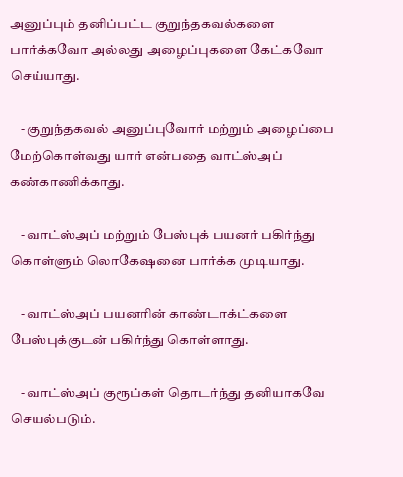அனுப்பும் தனிப்பட்ட குறுந்தகவல்களை பார்க்கவோ அல்லது அழைப்புகளை கேட்கவோ செய்யாது.

    - குறுந்தகவல் அனுப்புவோர் மற்றும் அழைப்பை மேற்கொள்வது யார் என்பதை வாட்ஸ்அப் கண்காணிக்காது.

    - வாட்ஸ்அப் மற்றும் பேஸ்புக் பயனர் பகிர்ந்து கொள்ளும் லொகேஷனை பார்க்க முடியாது.

    - வாட்ஸ்அப் பயனரின் காண்டாக்ட்களை பேஸ்புக்குடன் பகிர்ந்து கொள்ளாது.

    - வாட்ஸ்அப் குரூப்கள் தொடர்ந்து தனியாகவே செயல்படும்.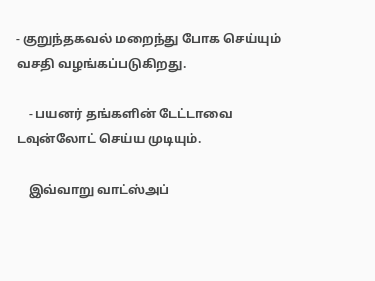- குறுந்தகவல் மறைந்து போக செய்யும் வசதி வழங்கப்படுகிறது.

    - பயனர் தங்களின் டேட்டாவை டவுன்லோட் செய்ய முடியும்.

    இவ்வாறு வாட்ஸ்அப்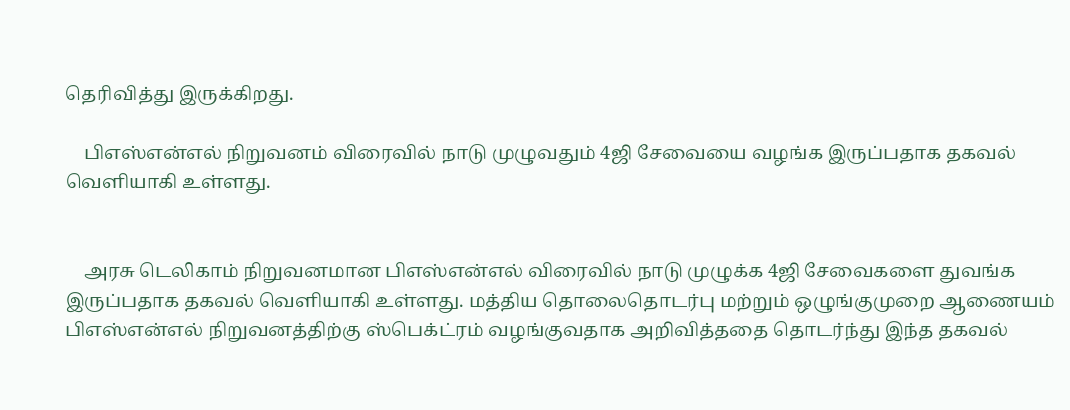தெரிவித்து இருக்கிறது.

    பிஎஸ்என்எல் நிறுவனம் விரைவில் நாடு முழுவதும் 4ஜி சேவையை வழங்க இருப்பதாக தகவல் வெளியாகி உள்ளது.


    அரசு டெலிகாம் நிறுவனமான பிஎஸ்என்எல் விரைவில் நாடு முழுக்க 4ஜி சேவைகளை துவங்க இருப்பதாக தகவல் வெளியாகி உள்ளது. மத்திய தொலைதொடர்பு மற்றும் ஒழுங்குமுறை ஆணையம் பிஎஸ்என்எல் நிறுவனத்திற்கு ஸ்பெக்ட்ரம் வழங்குவதாக அறிவித்ததை தொடர்ந்து இந்த தகவல்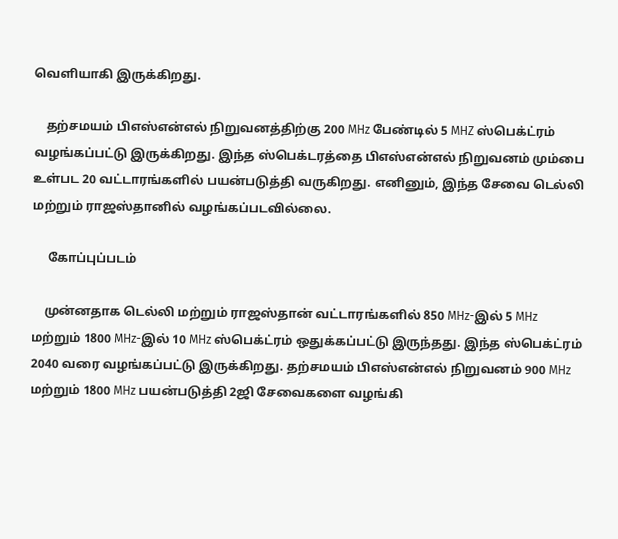வெளியாகி இருக்கிறது.

    தற்சமயம் பிஎஸ்என்எல் நிறுவனத்திற்கு 200 MHz பேண்டில் 5 MHZ ஸ்பெக்ட்ரம் வழங்கப்பட்டு இருக்கிறது. இந்த ஸ்பெக்டரத்தை பிஎஸ்என்எல் நிறுவனம் மும்பை உள்பட 20 வட்டாரங்களில் பயன்படுத்தி வருகிறது. எனினும், இந்த சேவை டெல்லி மற்றும் ராஜஸ்தானில் வழங்கப்படவில்லை.

     கோப்புப்படம்

    முன்னதாக டெல்லி மற்றும் ராஜஸ்தான் வட்டாரங்களில் 850 MHz-இல் 5 MHz மற்றும் 1800 MHz-இல் 10 MHz ஸ்பெக்ட்ரம் ஒதுக்கப்பட்டு இருந்தது. இந்த ஸ்பெக்ட்ரம் 2040 வரை வழங்கப்பட்டு இருக்கிறது. தற்சமயம் பிஎஸ்என்எல் நிறுவனம் 900 MHz மற்றும் 1800 MHz பயன்படுத்தி 2ஜி சேவைகளை வழங்கி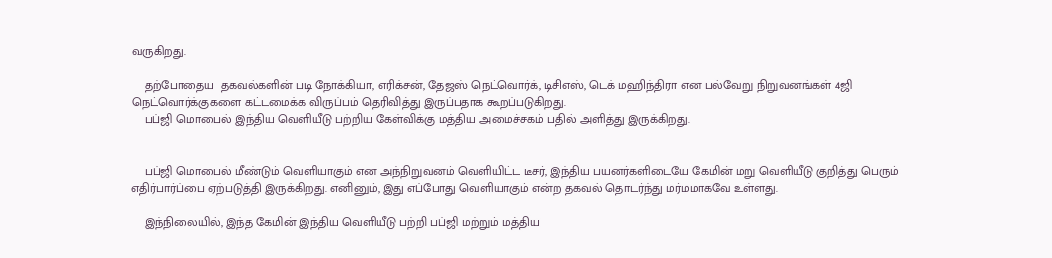வருகிறது.

    தற்போதைய  தகவல்களின் படி நோக்கியா, எரிக்சன், தேஜஸ் நெட்வொர்க், டிசிஎஸ், டெக் மஹிந்திரா என பல்வேறு நிறுவனங்கள் 4ஜி நெட்வொர்க்குகளை கட்டமைக்க விருப்பம் தெரிவித்து இருப்பதாக கூறப்படுகிறது.
    பப்ஜி மொபைல் இந்திய வெளியீடு பற்றிய கேள்விக்கு மத்திய அமைச்சகம் பதில் அளித்து இருக்கிறது.


    பப்ஜி மொபைல் மீண்டும் வெளியாகும் என அந்நிறுவனம் வெளியிட்ட டீசர், இந்திய பயனர்களிடையே கேமின் மறு வெளியீடு குறித்து பெரும் எதிர்பார்ப்பை ஏற்படுத்தி இருக்கிறது. எனினும், இது எப்போது வெளியாகும் என்ற தகவல் தொடர்ந்து மர்மமாகவே உள்ளது.

    இந்நிலையில், இந்த கேமின் இந்திய வெளியீடு பற்றி பப்ஜி மற்றும் மத்திய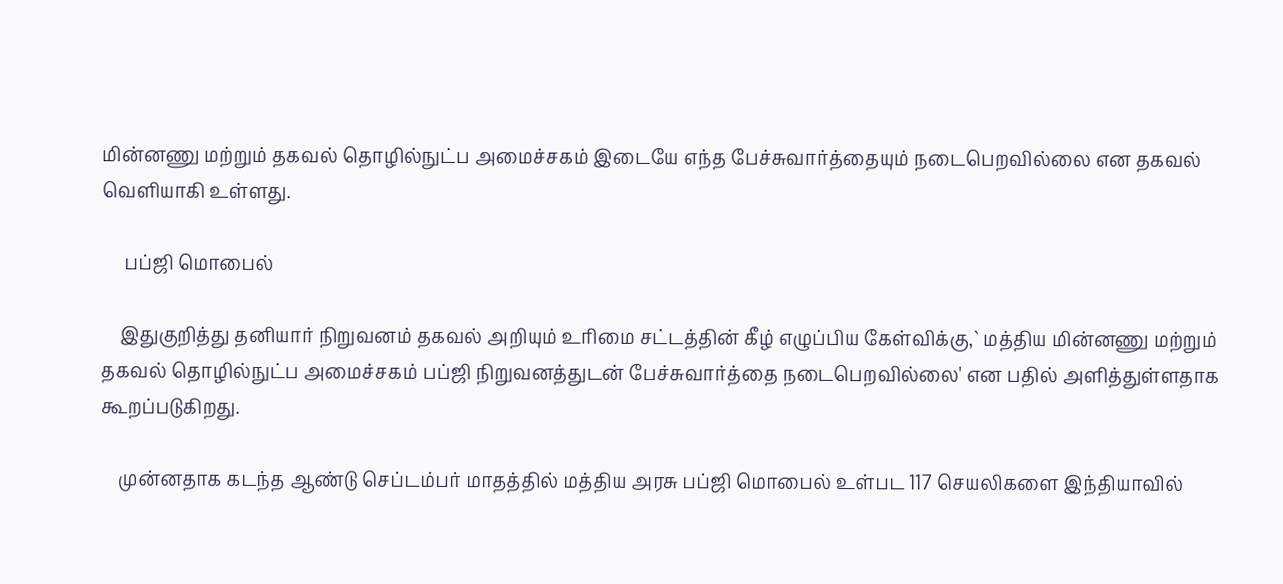மின்னணு மற்றும் தகவல் தொழில்நுட்ப அமைச்சகம் இடையே எந்த பேச்சுவார்த்தையும் நடைபெறவில்லை என தகவல் வெளியாகி உள்ளது.

     பப்ஜி மொபைல்

    இதுகுறித்து தனியார் நிறுவனம் தகவல் அறியும் உரிமை சட்டத்தின் கீழ் எழுப்பிய கேள்விக்கு,` மத்திய மின்னணு மற்றும் தகவல் தொழில்நுட்ப அமைச்சகம் பப்ஜி நிறுவனத்துடன் பேச்சுவார்த்தை நடைபெறவில்லை' என பதில் அளித்துள்ளதாக கூறப்படுகிறது.

    முன்னதாக கடந்த ஆண்டு செப்டம்பர் மாதத்தில் மத்திய அரசு பப்ஜி மொபைல் உள்பட 117 செயலிகளை இந்தியாவில்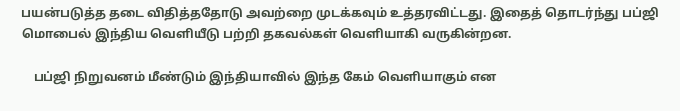பயன்படுத்த தடை விதித்ததோடு அவற்றை முடக்கவும் உத்தரவிட்டது. இதைத் தொடர்ந்து பப்ஜி மொபைல் இந்திய வெளியீடு பற்றி தகவல்கள் வெளியாகி வருகின்றன.

    பப்ஜி நிறுவனம் மீண்டும் இந்தியாவில் இந்த கேம் வெளியாகும் என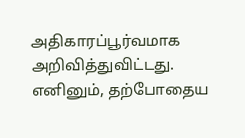அதிகாரப்பூர்வமாக அறிவித்துவிட்டது. எனினும், தற்போதைய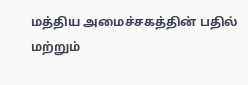மத்திய அமைச்சகத்தின் பதில் மற்றும்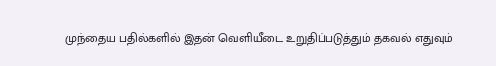முந்தைய பதில்களில் இதன் வெளியீடை உறுதிப்படுத்தும் தகவல் எதுவும்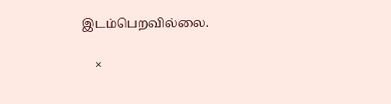இடம்பெறவில்லை.

    ×